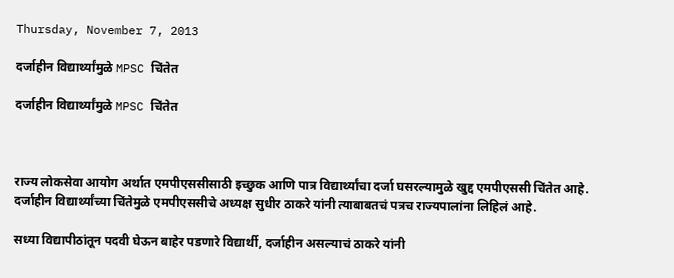Thursday, November 7, 2013

दर्जाहीन विद्यार्थ्यांमुळे MPSC चिंतेत

दर्जाहीन विद्यार्थ्यांमुळे MPSC चिंतेत



राज्य लोकसेवा आयोग अर्थात एमपीएससीसाठी इच्छुक आणि पात्र विद्यार्थ्यांचा दर्जा घसरल्यामुळे खुद्द एमपीएससी चिंतेत आहे. दर्जाहीन विद्यार्थ्यांच्या चिंतेमुळे एमपीएससीचे अध्यक्ष सुधीर ठाकरे यांनी त्याबाबतचं पत्रच राज्यपालांना लिहिलं आहे.

सध्या विद्यापीठांतून पदवी घेऊन बाहेर पडणारे विद्यार्थी, दर्जाहीन असल्याचं ठाकरे यांनी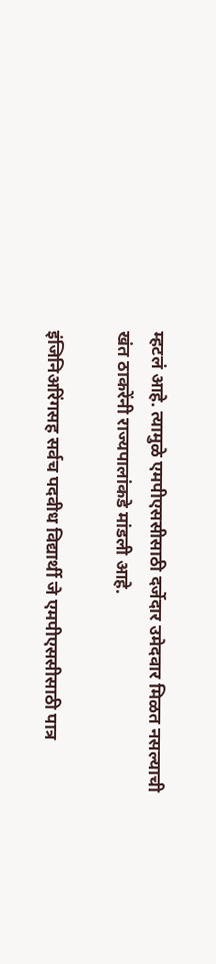म्हटलं आहे. त्यामुळे एमपीएससीसाठी दर्जेदार उमेदवार मिळत नसल्याची खंत ठाकरेंनी राज्यपालांकडे मांडली आहे.

इंजिनिअरिंगसह सर्वच पदवीध विद्यार्थी जे एमपीएससीसाठी पात्र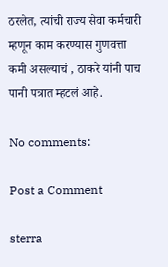ठरलेत, त्यांची राज्य सेवा कर्मचारी म्हणून काम करण्यास गुणवत्ता कमी असल्याचं , ठाकरे यांनी पाच पानी पत्रात म्हटलं आहे.

No comments:

Post a Comment

sterra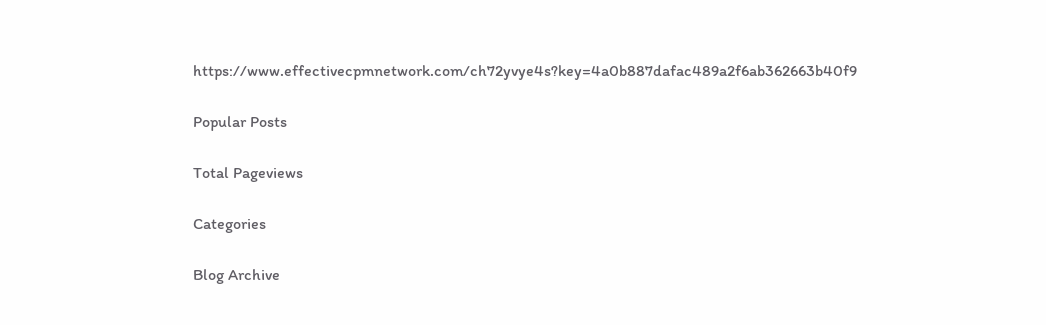https://www.effectivecpmnetwork.com/ch72yvye4s?key=4a0b887dafac489a2f6ab362663b40f9

Popular Posts

Total Pageviews

Categories

Blog Archive